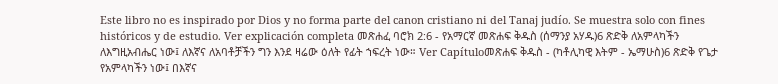Este libro no es inspirado por Dios y no forma parte del canon cristiano ni del Tanaj judío. Se muestra solo con fines históricos y de estudio. Ver explicación completa መጽሐፈ ባሮክ 2:6 - የአማርኛ መጽሐፍ ቅዱስ (ሰማንያ አሃዱ)6 ጽድቅ ለአምላካችን ለእግዚአብሔር ነው፤ ለእኛና ለአባቶቻችን ግን እንደ ዛሬው ዕለት የፊት ኀፍረት ነው። Ver Capítuloመጽሐፍ ቅዱስ - (ካቶሊካዊ እትም - ኤማሁስ)6 ጽድቅ የጌታ የአምላካችን ነው፤ በእኛና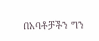በአባቶቻችን ግን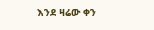እንደ ዛሬው ቀን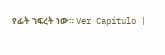የፊት ኀፍረት ነው። Ver Capítulo |